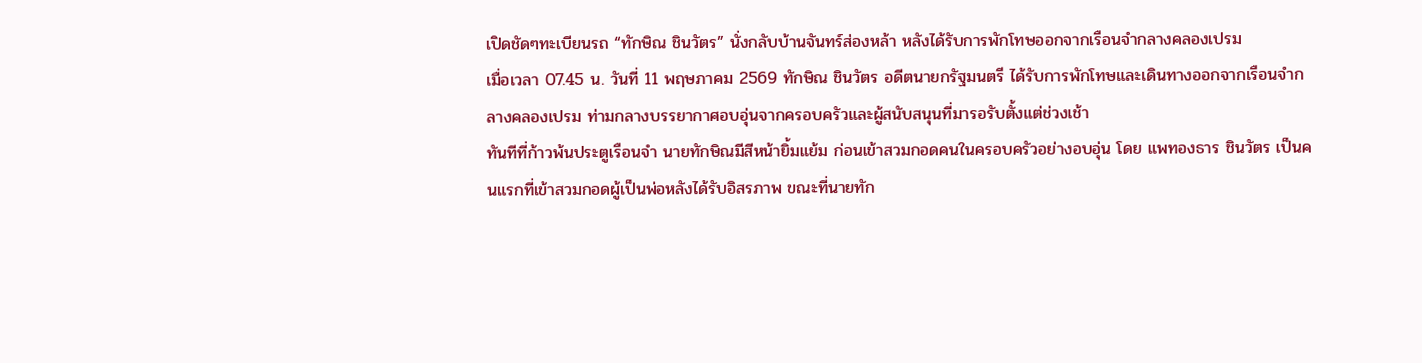เปิดชัดๆทะเบียนรถ “ทักษิณ ชินวัตร” นั่งกลับบ้านจันทร์ส่องหล้า หลังได้รับการพักโทษออกจากเรือนจำกลางคลองเปรม
เมื่อเวลา 07.45 น. วันที่ 11 พฤษภาคม 2569 ทักษิณ ชินวัตร อดีตนายกรัฐมนตรี ได้รับการพักโทษและเดินทางออกจากเรือนจำกลางคลองเปรม ท่ามกลางบรรยากาศอบอุ่นจากครอบครัวและผู้สนับสนุนที่มารอรับตั้งแต่ช่วงเช้า
ทันทีที่ก้าวพ้นประตูเรือนจำ นายทักษิณมีสีหน้ายิ้มแย้ม ก่อนเข้าสวมกอดคนในครอบครัวอย่างอบอุ่น โดย แพทองธาร ชินวัตร เป็นคนแรกที่เข้าสวมกอดผู้เป็นพ่อหลังได้รับอิสรภาพ ขณะที่นายทัก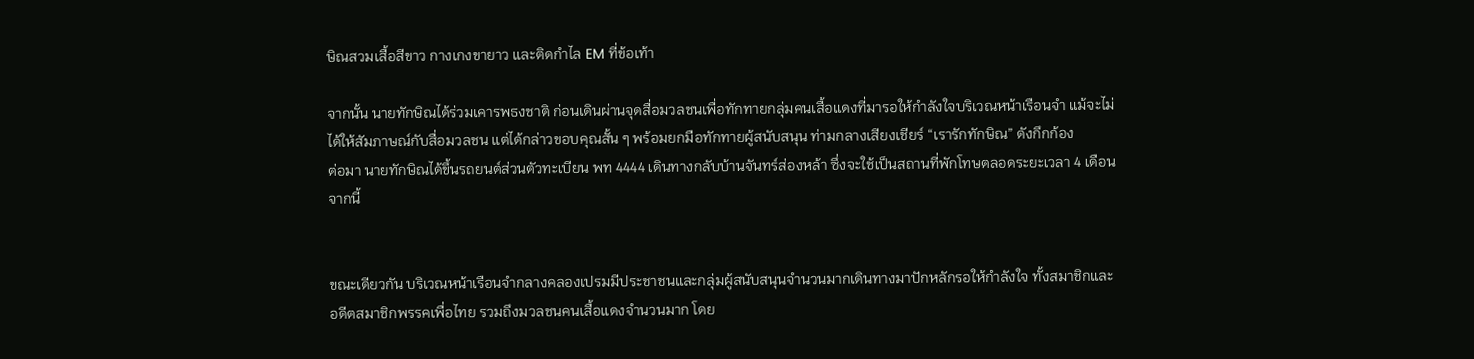ษิณสวมเสื้อสีขาว กางเกงขายาว และติดกำไล EM ที่ข้อเท้า

จากนั้น นายทักษิณได้ร่วมเคารพธงชาติ ก่อนเดินผ่านจุดสื่อมวลชนเพื่อทักทายกลุ่มคนเสื้อแดงที่มารอให้กำลังใจบริเวณหน้าเรือนจำ แม้จะไม่ได้ให้สัมภาษณ์กับสื่อมวลชน แต่ได้กล่าวขอบคุณสั้น ๆ พร้อมยกมือทักทายผู้สนับสนุน ท่ามกลางเสียงเชียร์ “เรารักทักษิณ” ดังกึกก้อง
ต่อมา นายทักษิณได้ขึ้นรถยนต์ส่วนตัวทะเบียน พท 4444 เดินทางกลับบ้านจันทร์ส่องหล้า ซึ่งจะใช้เป็นสถานที่พักโทษตลอดระยะเวลา 4 เดือนจากนี้


ขณะเดียวกัน บริเวณหน้าเรือนจำกลางคลองเปรมมีประชาชนและกลุ่มผู้สนับสนุนจำนวนมากเดินทางมาปักหลักรอให้กำลังใจ ทั้งสมาชิกและอดีตสมาชิกพรรคเพื่อไทย รวมถึงมวลชนคนเสื้อแดงจำนวนมาก โดย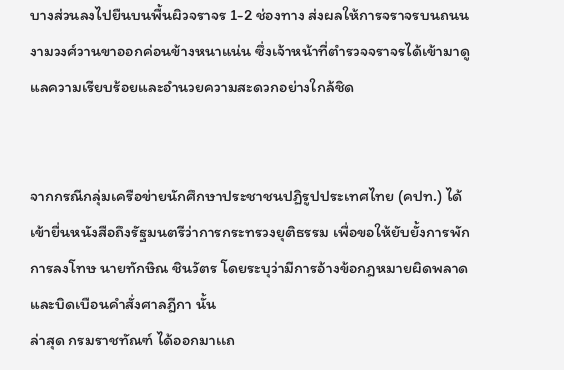บางส่วนลงไปยืนบนพื้นผิวจราจร 1-2 ช่องทาง ส่งผลให้การจราจรบนถนนงามวงศ์วานขาออกค่อนข้างหนาแน่น ซึ่งเจ้าหน้าที่ตำรวจจราจรได้เข้ามาดูแลความเรียบร้อยและอำนวยความสะดวกอย่างใกล้ชิด


จากกรณีกลุ่มเครือข่ายนักศึกษาประชาชนปฏิรูปประเทศไทย (คปท.) ได้เข้ายื่นหนังสือถึงรัฐมนตรีว่าการกระทรวงยุติธรรม เพื่อขอให้ยับยั้งการพักการลงโทษ นายทักษิณ ชินวัตร โดยระบุว่ามีการอ้างข้อกฎหมายผิดพลาดและบิดเบือนคำสั่งศาลฎีกา นั้น
ล่าสุด กรมราชทัณฑ์ ได้ออกมาเเถ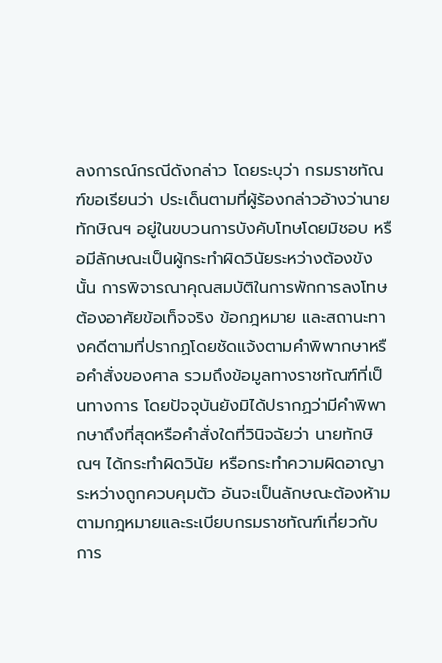ลงการณ์กรณีดังกล่าว โดยระบุว่า กรมราชทัณฑ์ขอเรียนว่า ประเด็นตามที่ผู้ร้องกล่าวอ้างว่านายทักษิณฯ อยู่ในขบวนการบังคับโทษโดยมิชอบ หรือมีลักษณะเป็นผู้กระทำผิดวินัยระหว่างต้องขังนั้น การพิจารณาคุณสมบัติในการพักการลงโทษต้องอาศัยข้อเท็จจริง ข้อกฎหมาย และสถานะทางคดีตามที่ปรากฏโดยชัดแจ้งตามคำพิพากษาหรือคำสั่งของศาล รวมถึงข้อมูลทางราชทัณฑ์ที่เป็นทางการ โดยปัจจุบันยังมิได้ปรากฏว่ามีคำพิพากษาถึงที่สุดหรือคำสั่งใดที่วินิจฉัยว่า นายทักษิณฯ ได้กระทำผิดวินัย หรือกระทำความผิดอาญาระหว่างถูกควบคุมตัว อันจะเป็นลักษณะต้องห้ามตามกฎหมายและระเบียบกรมราชทัณฑ์เกี่ยวกับการ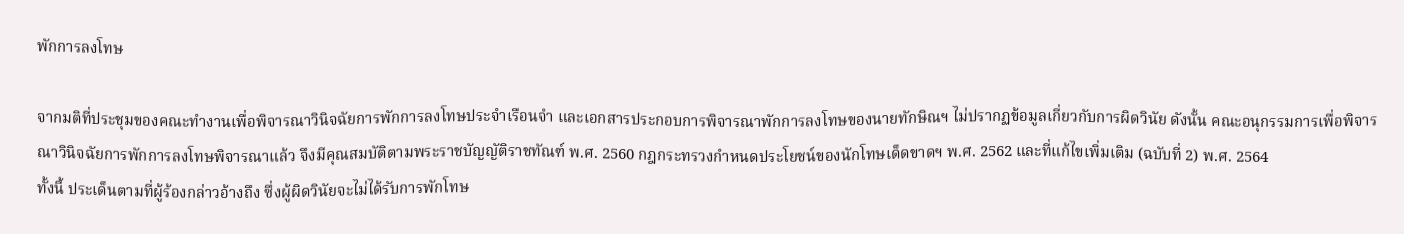พักการลงโทษ

จากมติที่ประชุมของคณะทำงานเพื่อพิจารณาวินิจฉัยการพักการลงโทษประจำเรือนจำ และเอกสารประกอบการพิจารณาพักการลงโทษของนายทักษิณฯ ไม่ปรากฏข้อมูลเกี่ยวกับการผิดวินัย ดังนั้น คณะอนุกรรมการเพื่อพิจารณาวินิจฉัยการพักการลงโทษพิจารณาแล้ว จึงมีคุณสมบัติตามพระราชบัญญัติราชทัณฑ์ พ.ศ. 2560 กฎกระทรวงกำหนดประโยชน์ของนักโทษเด็ดขาดฯ พ.ศ. 2562 และที่แก้ไขเพิ่มเติม (ฉบับที่ 2) พ.ศ. 2564
ทั้งนี้ ประเด็นตามที่ผู้ร้องกล่าวอ้างถึง ซึ่งผู้ผิดวินัยจะไม่ได้รับการพักโทษ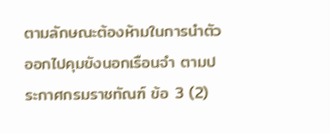ตามลักษณะต้องห้ามในการนำตัวออกไปคุมขังนอกเรือนจำ ตามประกาศกรมราชทัณฑ์ ข้อ 3 (2)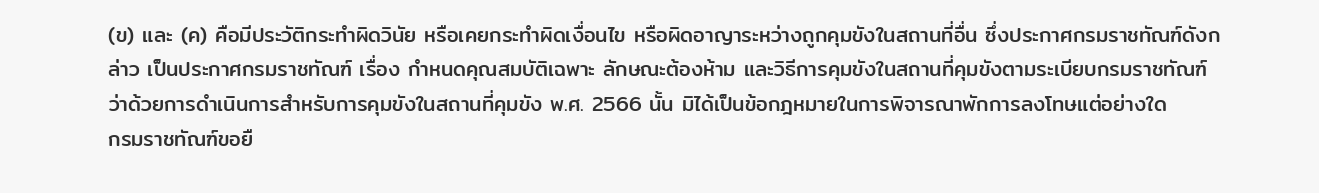(ข) และ (ค) คือมีประวัติกระทำผิดวินัย หรือเคยกระทำผิดเงื่อนไข หรือผิดอาญาระหว่างถูกคุมขังในสถานที่อื่น ซึ่งประกาศกรมราชทัณฑ์ดังกล่าว เป็นประกาศกรมราชทัณฑ์ เรื่อง กำหนดคุณสมบัติเฉพาะ ลักษณะต้องห้าม และวิธีการคุมขังในสถานที่คุมขังตามระเบียบกรมราชทัณฑ์ ว่าด้วยการดำเนินการสำหรับการคุมขังในสถานที่คุมขัง พ.ศ. 2566 นั้น มิได้เป็นข้อกฎหมายในการพิจารณาพักการลงโทษแต่อย่างใด
กรมราชทัณฑ์ขอยื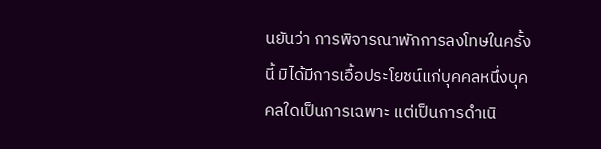นยันว่า การพิจารณาพักการลงโทษในครั้งนี้ มิได้มีการเอื้อประโยชน์แก่บุคคลหนึ่งบุคคลใดเป็นการเฉพาะ แต่เป็นการดำเนิ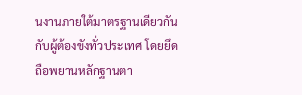นงานภายใต้มาตรฐานเดียวกันกับผู้ต้องขังทั่วประเทศ โดยยึดถือพยานหลักฐานตา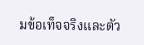มข้อเท็จจริงและตัว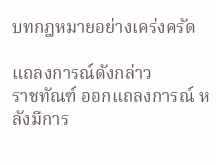บทกฎหมายอย่างเคร่งครัด

แถลงการณ์ดังกล่าว
ราชทัณฑ์ ออกแถลงการณ์ หลังมีการ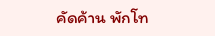คัดค้าน พักโท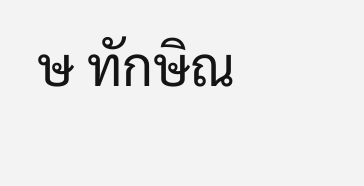ษ ทักษิณ